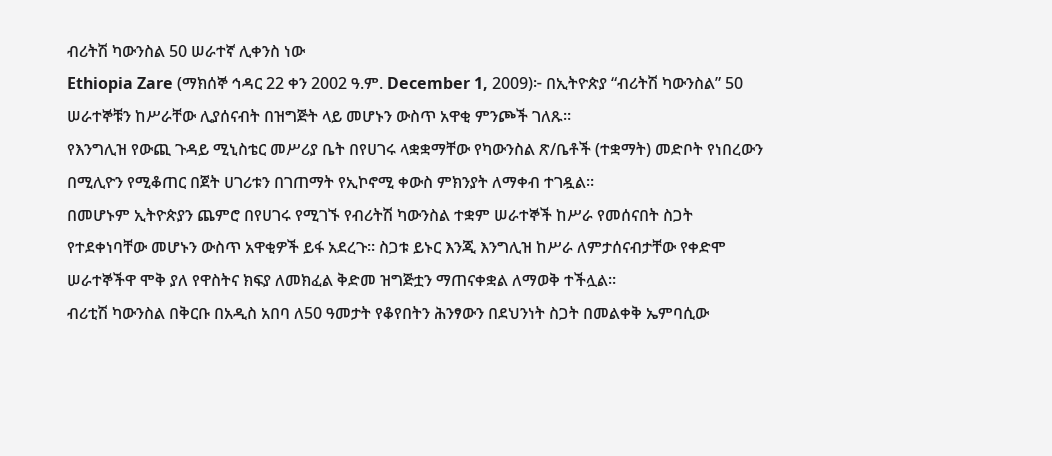ብሪትሽ ካውንስል 50 ሠራተኛ ሊቀንስ ነው
Ethiopia Zare (ማክሰኞ ኅዳር 22 ቀን 2002 ዓ.ም. December 1, 2009)፦ በኢትዮጵያ “ብሪትሽ ካውንስል” 50 ሠራተኞቹን ከሥራቸው ሊያሰናብት በዝግጅት ላይ መሆኑን ውስጥ አዋቂ ምንጮች ገለጹ።
የእንግሊዝ የውጪ ጉዳይ ሚኒስቴር መሥሪያ ቤት በየሀገሩ ላቋቋማቸው የካውንስል ጽ/ቤቶች (ተቋማት) መድቦት የነበረውን በሚሊዮን የሚቆጠር በጀት ሀገሪቱን በገጠማት የኢኮኖሚ ቀውስ ምክንያት ለማቀብ ተገዷል።
በመሆኑም ኢትዮጵያን ጨምሮ በየሀገሩ የሚገኙ የብሪትሽ ካውንስል ተቋም ሠራተኞች ከሥራ የመሰናበት ስጋት የተደቀነባቸው መሆኑን ውስጥ አዋቂዎች ይፋ አደረጉ። ስጋቱ ይኑር እንጂ እንግሊዝ ከሥራ ለምታሰናብታቸው የቀድሞ ሠራተኞችዋ ሞቅ ያለ የዋስትና ክፍያ ለመክፈል ቅድመ ዝግጅቷን ማጠናቀቋል ለማወቅ ተችሏል።
ብሪቲሽ ካውንስል በቅርቡ በአዲስ አበባ ለ50 ዓመታት የቆየበትን ሕንፃውን በደህንነት ስጋት በመልቀቅ ኤምባሲው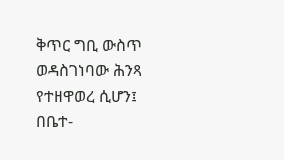ቅጥር ግቢ ውስጥ ወዳስገነባው ሕንጻ የተዘዋወረ ሲሆን፤ በቤተ-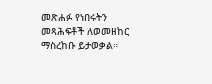መጽሐፉ የነበሩትን መጻሕፍቶች ለወመዘከር ማስረከቡ ይታወቃል።